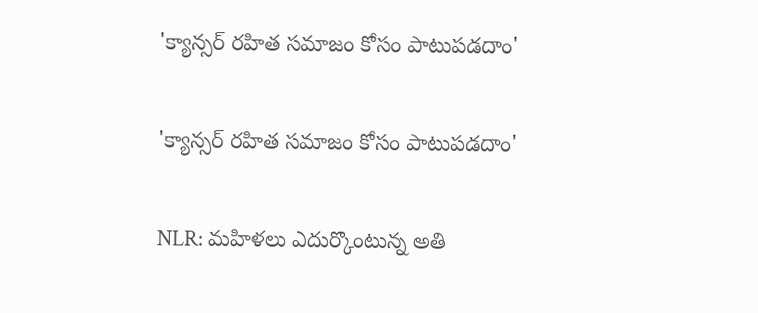'క్యాన్సర్ రహిత సమాజం కోసం పాటుపడదాం'

'క్యాన్సర్ రహిత సమాజం కోసం పాటుపడదాం'

NLR: మహిళలు ఎదుర్కొంటున్న అతి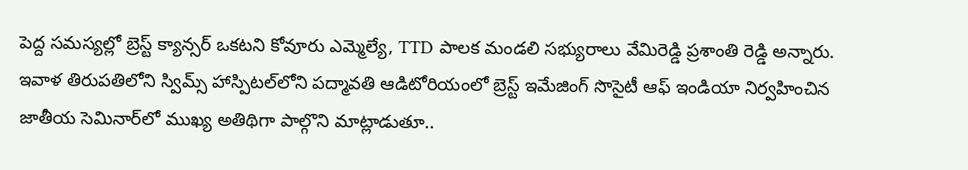పెద్ద సమస్యల్లో బ్రెస్ట్ క్యాన్సర్ ఒకటని కోవూరు ఎమ్మెల్యే, TTD పాలక మండలి సభ్యురాలు వేమిరెడ్డి ప్రశాంతి రెడ్డి అన్నారు. ఇవాళ తిరుపతిలోని స్విమ్స్ హాస్పిటల్‌లోని పద్మావతి ఆడిటోరియంలో బ్రెస్ట్ ఇమేజింగ్ సొసైటీ ఆఫ్ ఇండియా నిర్వహించిన జాతీయ సెమినార్‌లో ముఖ్య అతిథిగా పాల్గొని మాట్లాడుతూ..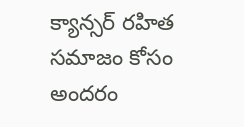క్యాన్సర్ రహిత సమాజం కోసం అందరం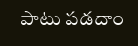పాటు పడదాం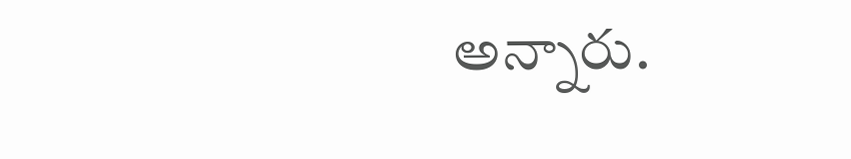అన్నారు.